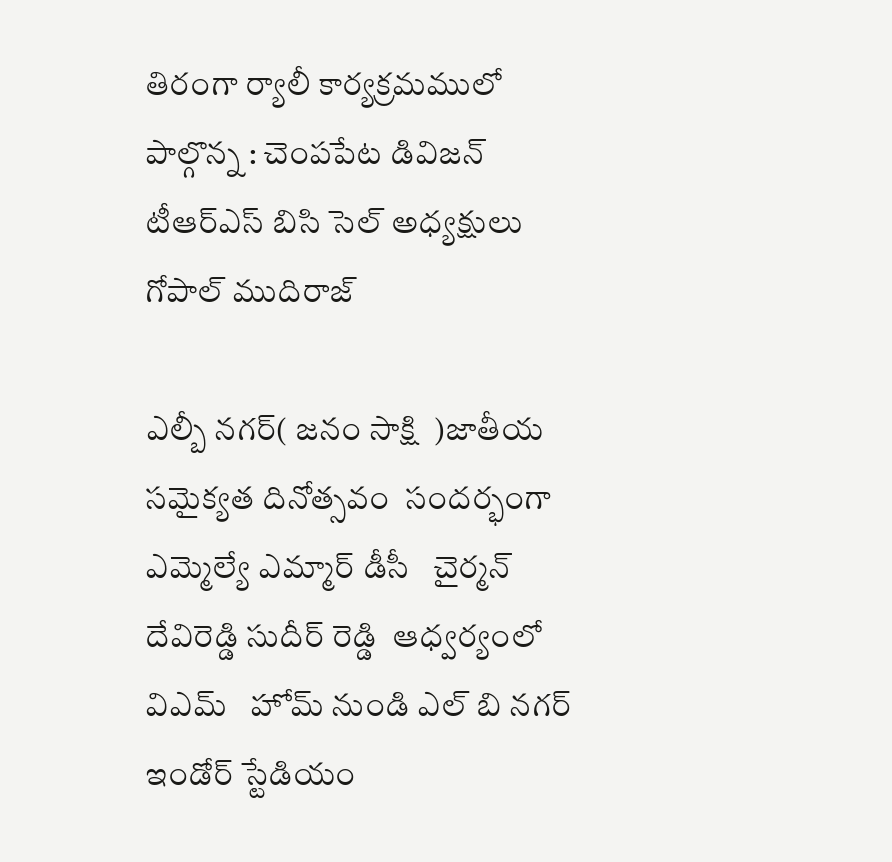తిరంగా ర్యాలీ కార్యక్రమములో పాల్గొన్న : చెంపపేట డివిజన్ టీఆర్ఎస్ బిసి సెల్ అధ్యక్షులు గోపాల్ ముదిరాజ్

ఎల్బీ నగర్( జనం సాక్షి  )జాతీయ సమైక్యత దినోత్సవం  సందర్భంగా   ఎమ్మెల్యే ఎమ్మార్ డీసీ   చైర్మన్  దేవిరెడ్డి సుదీర్ రెడ్డి  ఆధ్వర్యంలో  విఎమ్   హోమ్ నుండి ఎల్ బి నగర్  ఇండోర్ స్టేడియం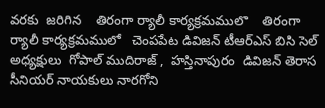వరకు  జరిగిన    తిరంగా ర్యాలీ కార్యక్రమములొ    తిరంగా ర్యాలీ కార్యక్రమములో   చెంపపేట డివిజన్ టీఆర్ఎస్ బిసి సెల్ అధ్యక్షులు  గోపాల్ ముదిరాజ్ ,  హస్తినాపురం  డివిజన్ తెరాస సీనియర్ నాయకులు నారగోని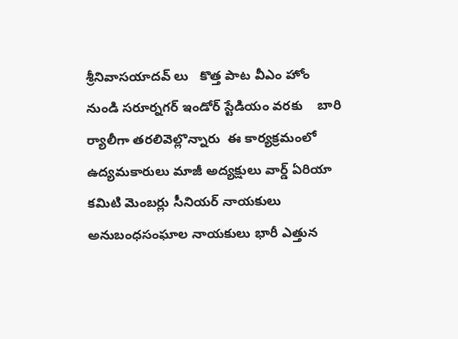శ్రీనివాసయాదవ్ లు   కొత్త పాట వీఎం హోం నుండి సరూర్నగర్ ఇండోర్ స్టేడియం వరకు    బారి ర్యాలీగా తరలివెల్లొన్నారు  ఈ కార్యక్రమంలో     ఉద్యమకారులు మాజీ అద్యక్షులు వార్డ్ ఏరియా కమిటి మెంబర్లు సీనియర్ నాయకులు అనుబంధసంఘాల నాయకులు భారీ ఎత్తున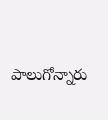పాలుగోన్నారు